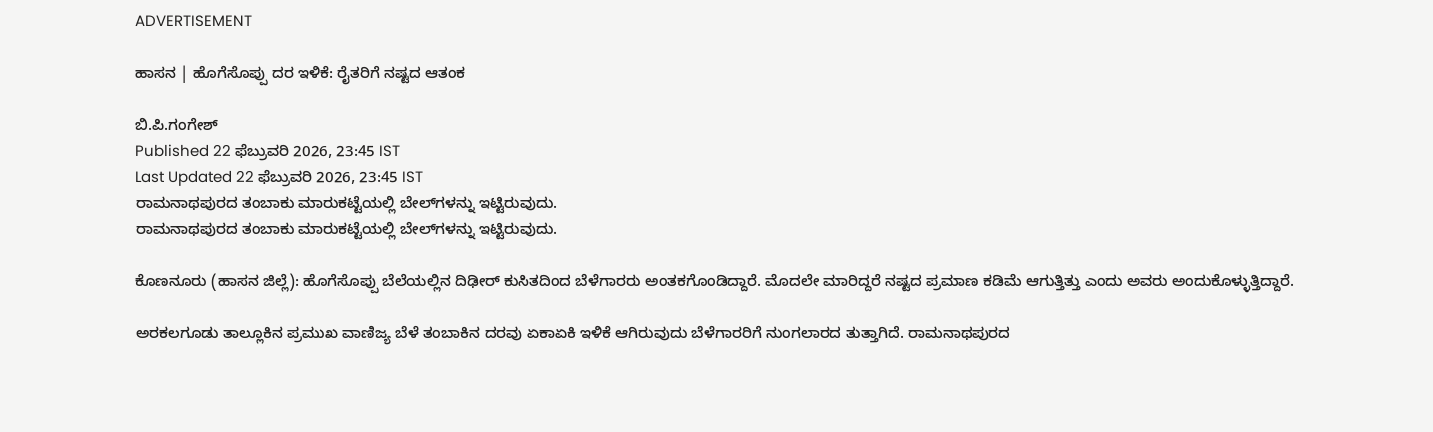ADVERTISEMENT

ಹಾಸನ | ಹೊಗೆಸೊಪ್ಪು ದರ ಇಳಿಕೆ: ರೈತರಿಗೆ ನಷ್ಟದ ಆತಂಕ

ಬಿ.ಪಿ.ಗಂಗೇಶ್‌
Published 22 ಫೆಬ್ರುವರಿ 2026, 23:45 IST
Last Updated 22 ಫೆಬ್ರುವರಿ 2026, 23:45 IST
ರಾಮನಾಥಪುರದ ತಂಬಾಕು ಮಾರುಕಟ್ಟೆಯಲ್ಲಿ ಬೇಲ್‌ಗಳನ್ನು ಇಟ್ಟಿರುವುದು.
ರಾಮನಾಥಪುರದ ತಂಬಾಕು ಮಾರುಕಟ್ಟೆಯಲ್ಲಿ ಬೇಲ್‌ಗಳನ್ನು ಇಟ್ಟಿರುವುದು.

ಕೊಣನೂರು (ಹಾಸನ ಜಿಲ್ಲೆ): ಹೊಗೆಸೊಪ್ಪು ಬೆಲೆಯಲ್ಲಿನ ದಿಢೀರ್ ಕುಸಿತದಿಂದ ಬೆಳೆಗಾರರು ಅಂತಕಗೊಂಡಿದ್ದಾರೆ. ಮೊದಲೇ ಮಾರಿದ್ದರೆ ನಷ್ಟದ ಪ್ರಮಾಣ ಕಡಿಮೆ ಆಗುತ್ತಿತ್ತು ಎಂದು ಅವರು ಅಂದುಕೊಳ್ಳುತ್ತಿದ್ದಾರೆ.

ಅರಕಲಗೂಡು ತಾಲ್ಲೂಕಿನ ಪ್ರಮುಖ ವಾಣಿಜ್ಯ ಬೆಳೆ ತಂಬಾಕಿನ ದರವು ಏಕಾಏಕಿ ಇಳಿಕೆ ಆಗಿರುವುದು ಬೆಳೆಗಾರರಿಗೆ ನುಂಗಲಾರದ ತುತ್ತಾಗಿದೆ. ರಾಮನಾಥಪುರದ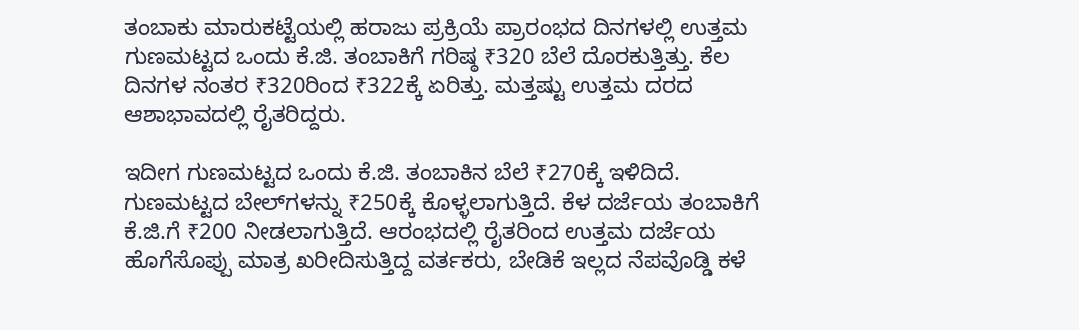ತಂಬಾಕು ಮಾರುಕಟ್ಟೆಯಲ್ಲಿ ಹರಾಜು ಪ್ರಕ್ರಿಯೆ ಪ್ರಾರಂಭದ ದಿನಗಳಲ್ಲಿ ಉತ್ತಮ ಗುಣಮಟ್ಟದ ಒಂದು ಕೆ.ಜಿ. ತಂಬಾಕಿಗೆ ಗರಿಷ್ಠ ₹320 ಬೆಲೆ ದೊರಕುತ್ತಿತ್ತು. ಕೆಲ ದಿನಗಳ ನಂತರ ₹320ರಿಂದ ₹322ಕ್ಕೆ ಏರಿತ್ತು. ಮತ್ತಷ್ಟು ಉತ್ತಮ ದರದ ಆಶಾಭಾವದಲ್ಲಿ ರೈತರಿದ್ದರು.

ಇದೀಗ ಗುಣಮಟ್ಟದ ಒಂದು ಕೆ.ಜಿ. ತಂಬಾಕಿನ ಬೆಲೆ ₹270ಕ್ಕೆ ಇಳಿದಿದೆ. ಗುಣಮಟ್ಟದ ಬೇಲ್‍ಗಳನ್ನು ₹250ಕ್ಕೆ ಕೊಳ್ಳಲಾಗುತ್ತಿದೆ. ಕೆಳ ದರ್ಜೆಯ ತಂಬಾಕಿಗೆ ಕೆ.ಜಿ.ಗೆ ₹200 ನೀಡಲಾಗುತ್ತಿದೆ. ಆರಂಭದಲ್ಲಿ ರೈತರಿಂದ ಉತ್ತಮ ದರ್ಜೆಯ ಹೊಗೆಸೊಪ್ಪು ಮಾತ್ರ ಖರೀದಿಸುತ್ತಿದ್ದ ವರ್ತಕರು, ಬೇಡಿಕೆ ಇಲ್ಲದ ನೆಪವೊಡ್ಡಿ ಕಳೆ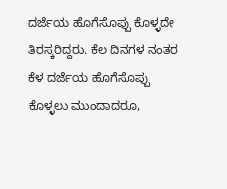ದರ್ಜೆಯ ಹೊಗೆಸೊಪ್ಪು ಕೊಳ್ಳದೇ ತಿರಸ್ಕರಿದ್ದರು. ಕೆಲ ದಿನಗಳ ನಂತರ ಕೆಳ ದರ್ಜೆಯ ಹೊಗೆಸೊಪ್ಪು ಕೊಳ್ಳಲು ಮುಂದಾದರೂ,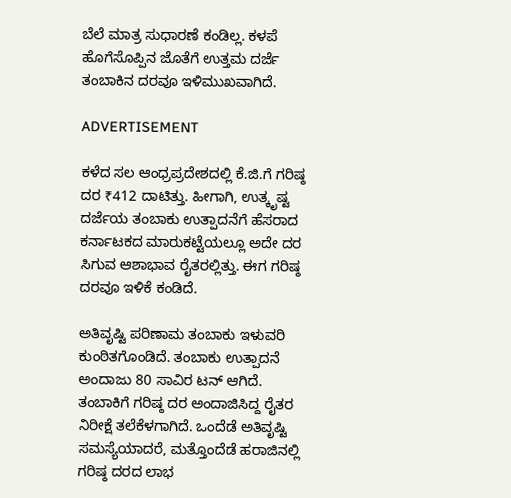ಬೆಲೆ ಮಾತ್ರ ಸುಧಾರಣೆ ಕಂಡಿಲ್ಲ. ಕಳಪೆ ಹೊಗೆಸೊಪ್ಪಿನ ಜೊತೆಗೆ ಉತ್ತಮ ದರ್ಜೆ ತಂಬಾಕಿನ ದರವೂ ಇಳಿಮುಖವಾಗಿದೆ.

ADVERTISEMENT

ಕಳೆದ ಸಲ ಆಂಧ್ರಪ್ರದೇಶದಲ್ಲಿ ಕೆ.ಜಿ.ಗೆ ಗರಿಷ್ಠ ದರ ₹412 ದಾಟಿತ್ತು. ಹೀಗಾಗಿ, ಉತ್ಕೃಷ್ಟ ದರ್ಜೆಯ ತಂಬಾಕು ಉತ್ಪಾದನೆಗೆ ಹೆಸರಾದ ಕರ್ನಾಟಕದ ಮಾರುಕಟ್ಟೆಯಲ್ಲೂ ಅದೇ ದರ ಸಿಗುವ ಆಶಾಭಾವ ರೈತರಲ್ಲಿತ್ತು. ಈಗ ಗರಿಷ್ಠ ದರವೂ ಇಳಿಕೆ ಕಂಡಿದೆ.

ಅತಿವೃಷ್ಟಿ ಪರಿಣಾಮ ತಂಬಾಕು ಇಳುವರಿ ಕುಂಠಿತಗೊಂಡಿದೆ. ತಂಬಾಕು ಉತ್ಪಾದನೆ ಅಂದಾಜು 80 ಸಾವಿರ ಟನ್‌ ಆಗಿದೆ. ತಂಬಾಕಿಗೆ ಗರಿಷ್ಠ ದರ ಅಂದಾಜಿಸಿದ್ದ ರೈತರ ನಿರೀಕ್ಷೆ ತಲೆಕೆಳಗಾಗಿದೆ. ಒಂದೆಡೆ ಅತಿವೃಷ್ಟಿ ಸಮಸ್ಯೆಯಾದರೆ, ಮತ್ತೊಂದೆಡೆ ಹರಾಜಿನಲ್ಲಿ ಗರಿಷ್ಠ ದರದ ಲಾಭ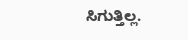ಸಿಗುತ್ತಿಲ್ಲ.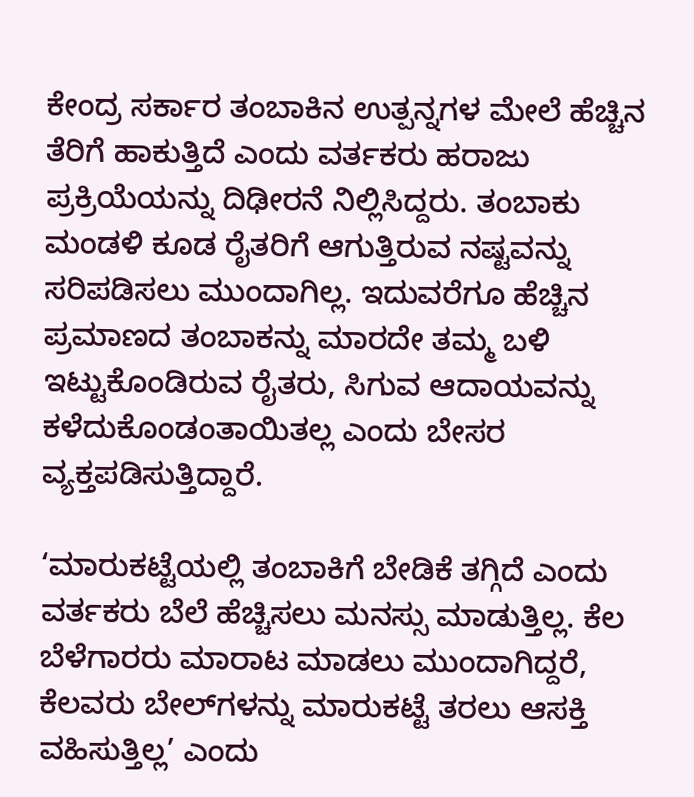ಕೇಂದ್ರ ಸರ್ಕಾರ ತಂಬಾಕಿನ ಉತ್ಪನ್ನಗಳ ಮೇಲೆ ಹೆಚ್ಚಿನ ತೆರಿಗೆ ಹಾಕುತ್ತಿದೆ ಎಂದು ವರ್ತಕರು ಹರಾಜು ಪ್ರಕ್ರಿಯೆಯನ್ನು ದಿಢೀರನೆ ನಿಲ್ಲಿಸಿದ್ದರು. ತಂಬಾಕು ಮಂಡಳಿ ಕೂಡ ರೈತರಿಗೆ ಆಗುತ್ತಿರುವ ನಷ್ಟವನ್ನು ಸರಿಪಡಿಸಲು ಮುಂದಾಗಿಲ್ಲ. ಇದುವರೆಗೂ ಹೆಚ್ಚಿನ ಪ್ರಮಾಣದ ತಂಬಾಕನ್ನು ಮಾರದೇ ತಮ್ಮ ಬಳಿ ಇಟ್ಟುಕೊಂಡಿರುವ ರೈತರು, ಸಿಗುವ ಆದಾಯವನ್ನು ಕಳೆದುಕೊಂಡಂತಾಯಿತಲ್ಲ ಎಂದು ಬೇಸರ ವ್ಯಕ್ತಪಡಿಸುತ್ತಿದ್ದಾರೆ.

‘ಮಾರುಕಟ್ಟೆಯಲ್ಲಿ ತಂಬಾಕಿಗೆ ಬೇಡಿಕೆ ತಗ್ಗಿದೆ ಎಂದು ವರ್ತಕರು ಬೆಲೆ ಹೆಚ್ಚಿಸಲು ಮನಸ್ಸು ಮಾಡುತ್ತಿಲ್ಲ. ಕೆಲ ಬೆಳೆಗಾರರು ಮಾರಾಟ ಮಾಡಲು ಮುಂದಾಗಿದ್ದರೆ, ಕೆಲವರು ಬೇಲ್‌ಗಳನ್ನು ಮಾರುಕಟ್ಟೆ ತರಲು ಆಸಕ್ತಿ ವಹಿಸುತ್ತಿಲ್ಲ’ ಎಂದು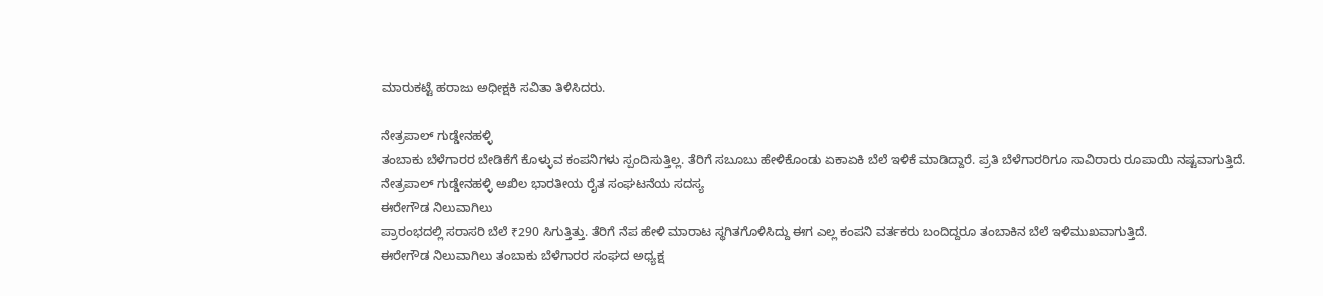ಮಾರುಕಟ್ಟೆ ಹರಾಜು ಅಧೀಕ್ಷಕಿ ಸವಿತಾ ತಿಳಿಸಿದರು.

ನೇತ್ರಪಾಲ್ ಗುಡ್ಡೇನಹಳ್ಳಿ
ತಂಬಾಕು ಬೆಳೆಗಾರರ ಬೇಡಿಕೆಗೆ ಕೊಳ್ಳುವ ಕಂಪನಿಗಳು ಸ್ಪಂದಿಸುತ್ತಿಲ್ಲ. ತೆರಿಗೆ ಸಬೂಬು ಹೇಳಿಕೊಂಡು ಏಕಾಏಕಿ ಬೆಲೆ ಇಳಿಕೆ ಮಾಡಿದ್ದಾರೆ. ಪ್ರತಿ ಬೆಳೆಗಾರರಿಗೂ ಸಾವಿರಾರು ರೂಪಾಯಿ ನಷ್ಟವಾಗುತ್ತಿದೆ.
ನೇತ್ರಪಾಲ್ ಗುಡ್ಡೇನಹಳ್ಳಿ ಅಖಿಲ ಭಾರತೀಯ ರೈತ ಸಂಘಟನೆಯ ಸದಸ್ಯ
ಈರೇಗೌಡ ನಿಲುವಾಗಿಲು
ಪ್ರಾರಂಭದಲ್ಲಿ ಸರಾಸರಿ ಬೆಲೆ ₹290 ಸಿಗುತ್ತಿತ್ತು. ತೆರಿಗೆ ನೆಪ ಹೇಳಿ ಮಾರಾಟ ಸ್ಥಗಿತಗೊಳಿಸಿದ್ದು ಈಗ ಎಲ್ಲ ಕಂಪನಿ ವರ್ತಕರು ಬಂದಿದ್ದರೂ ತಂಬಾಕಿನ ಬೆಲೆ ಇಳಿಮುಖವಾಗುತ್ತಿದೆ.
ಈರೇಗೌಡ ನಿಲುವಾಗಿಲು ತಂಬಾಕು ಬೆಳೆಗಾರರ ಸಂಘದ ಅಧ್ಯಕ್ಷ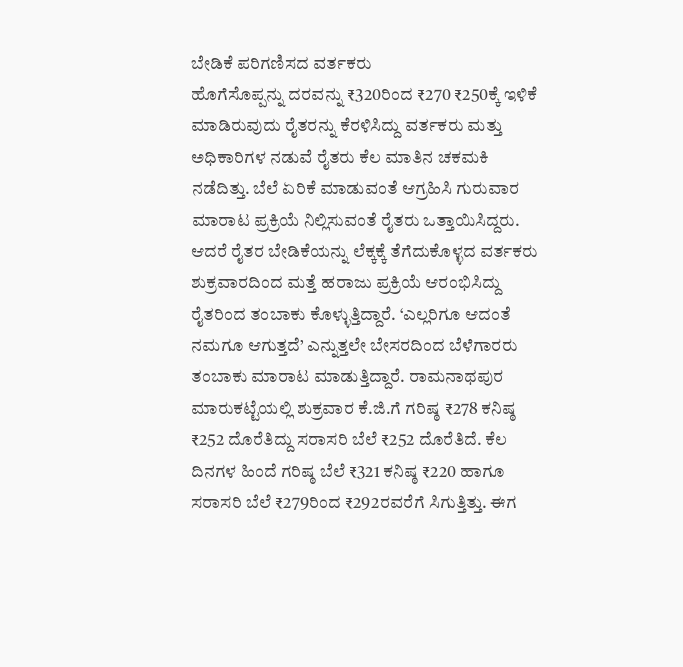ಬೇಡಿಕೆ ಪರಿಗಣಿಸದ ವರ್ತಕರು
ಹೊಗೆಸೊಪ್ಪನ್ನು ದರವನ್ನು ₹320ರಿಂದ ₹270 ₹250ಕ್ಕೆ ಇಳಿಕೆ ಮಾಡಿರುವುದು ರೈತರನ್ನು ಕೆರಳಿಸಿದ್ದು ವರ್ತಕರು ಮತ್ತು ಅಧಿಕಾರಿಗಳ ನಡುವೆ ರೈತರು ಕೆಲ ಮಾತಿನ ಚಕಮಕಿ ನಡೆದಿತ್ತು. ಬೆಲೆ ಏರಿಕೆ ಮಾಡುವಂತೆ ಆಗ್ರಹಿಸಿ ಗುರುವಾರ ಮಾರಾಟ ಪ್ರಕ್ರಿಯೆ ನಿಲ್ಲಿಸುವಂತೆ ರೈತರು ಒತ್ತಾಯಿಸಿದ್ದರು. ಆದರೆ ರೈತರ ಬೇಡಿಕೆಯನ್ನು ಲೆಕ್ಕಕ್ಕೆ ತೆಗೆದುಕೊಳ್ಳದ ವರ್ತಕರು ಶುಕ್ರವಾರದಿಂದ ಮತ್ತೆ ಹರಾಜು ಪ್ರಕ್ರಿಯೆ ಆರಂಭಿಸಿದ್ದು ರೈತರಿಂದ ತಂಬಾಕು ಕೊಳ್ಳುತ್ತಿದ್ದಾರೆ. ‘ಎಲ್ಲರಿಗೂ ಆದಂತೆ ನಮಗೂ ಆಗುತ್ತದೆ’ ಎನ್ನುತ್ತಲೇ ಬೇಸರದಿಂದ ಬೆಳೆಗಾರರು ತಂಬಾಕು ಮಾರಾಟ ಮಾಡುತ್ತಿದ್ದಾರೆ. ರಾಮನಾಥಪುರ ಮಾರುಕಟ್ಟೆಯಲ್ಲಿ ಶುಕ್ರವಾರ ಕೆ.ಜಿ.ಗೆ ಗರಿಷ್ಠ ₹278 ಕನಿಷ್ಠ ₹252 ದೊರೆತಿದ್ದು ಸರಾಸರಿ ಬೆಲೆ ₹252 ದೊರೆತಿದೆ. ಕೆಲ ದಿನಗಳ ಹಿಂದೆ ಗರಿಷ್ಠ ಬೆಲೆ ₹321 ಕನಿಷ್ಠ ₹220 ಹಾಗೂ ಸರಾಸರಿ ಬೆಲೆ ₹279ರಿಂದ ₹292ರವರೆಗೆ ಸಿಗುತ್ತಿತ್ತು. ಈಗ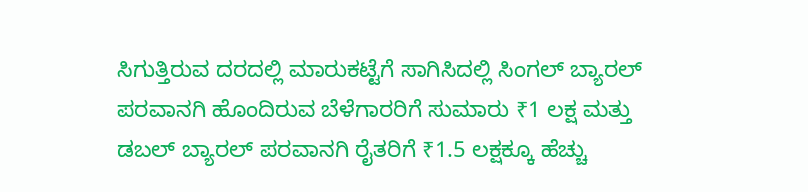ಸಿಗುತ್ತಿರುವ ದರದಲ್ಲಿ ಮಾರುಕಟ್ಟೆಗೆ ಸಾಗಿಸಿದಲ್ಲಿ ಸಿಂಗಲ್ ಬ್ಯಾರಲ್ ಪರವಾನಗಿ ಹೊಂದಿರುವ ಬೆಳೆಗಾರರಿಗೆ ಸುಮಾರು ₹1 ಲಕ್ಷ ಮತ್ತು ಡಬಲ್ ಬ್ಯಾರಲ್ ಪರವಾನಗಿ ರೈತರಿಗೆ ₹1.5 ಲಕ್ಷಕ್ಕೂ ಹೆಚ್ಚು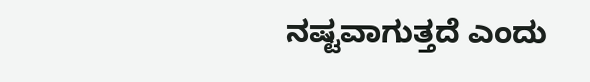ನಷ್ಟವಾಗುತ್ತದೆ ಎಂದು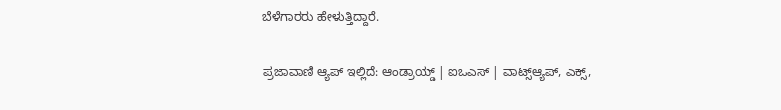ಬೆಳೆಗಾರರು ಹೇಳುತ್ತಿದ್ದಾರೆ.

ಪ್ರಜಾವಾಣಿ ಆ್ಯಪ್ ಇಲ್ಲಿದೆ: ಆಂಡ್ರಾಯ್ಡ್ | ಐಒಎಸ್ | ವಾಟ್ಸ್ಆ್ಯಪ್, ಎಕ್ಸ್,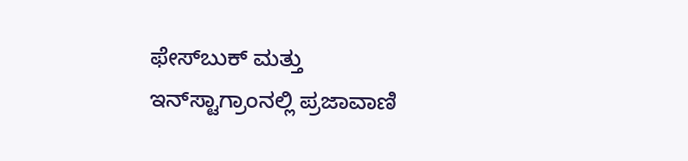ಫೇಸ್‌ಬುಕ್ ಮತ್ತು ಇನ್‌ಸ್ಟಾಗ್ರಾಂನಲ್ಲಿ ಪ್ರಜಾವಾಣಿ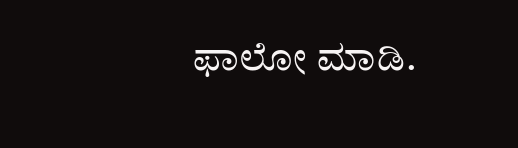ಫಾಲೋ ಮಾಡಿ.